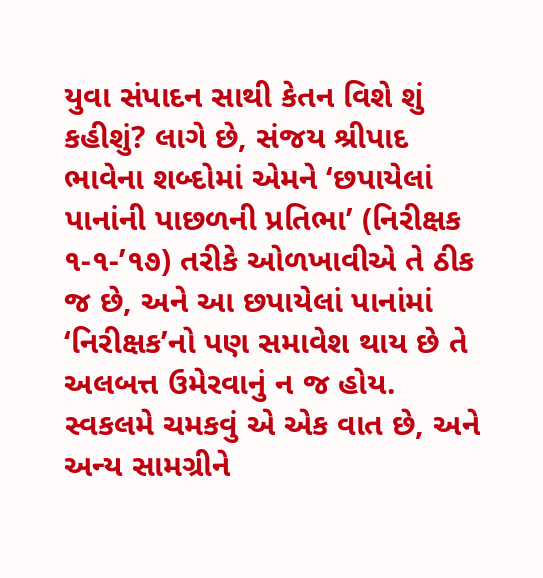યુવા સંપાદન સાથી કેતન વિશે શું કહીશું? લાગે છે, સંજય શ્રીપાદ ભાવેના શબ્દોમાં એમને ‘છપાયેલાં પાનાંની પાછળની પ્રતિભા’ (નિરીક્ષક ૧-૧-’૧૭) તરીકે ઓળખાવીએ તે ઠીક જ છે, અને આ છપાયેલાં પાનાંમાં ‘નિરીક્ષક’નો પણ સમાવેશ થાય છે તે અલબત્ત ઉમેરવાનું ન જ હોય. સ્વકલમે ચમકવું એ એક વાત છે, અને અન્ય સામગ્રીને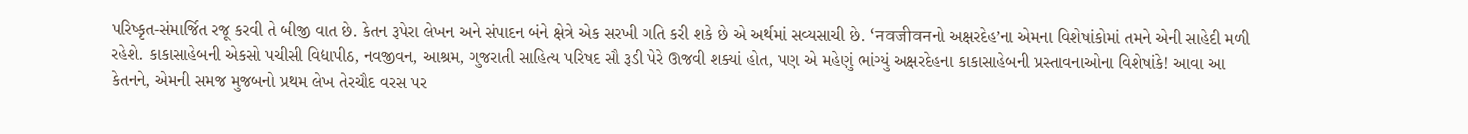પરિષ્કૃત-સંમાર્જિત રજૂ કરવી તે બીજી વાત છે. કેતન રૂપેરા લેખન અને સંપાદન બંને ક્ષેત્રે એક સરખી ગતિ કરી શકે છે એ અર્થમાં સવ્યસાચી છે. ‘नवजीवनનો અક્ષરદેહ’ના એમના વિશેષાંકોમાં તમને એની સાહેદી મળી રહેશે. કાકાસાહેબની એકસો પચીસી વિદ્યાપીઠ, નવજીવન, આશ્રમ, ગુજરાતી સાહિત્ય પરિષદ સૌ રૂડી પેરે ઊજવી શક્યાં હોત, પણ એ મહેણું ભાંગ્યું અક્ષરદેહના કાકાસાહેબની પ્રસ્તાવનાઓના વિશેષાંકે! આવા આ કેતનને, એમની સમજ મુજબનો પ્રથમ લેખ તેરચૌદ વરસ પર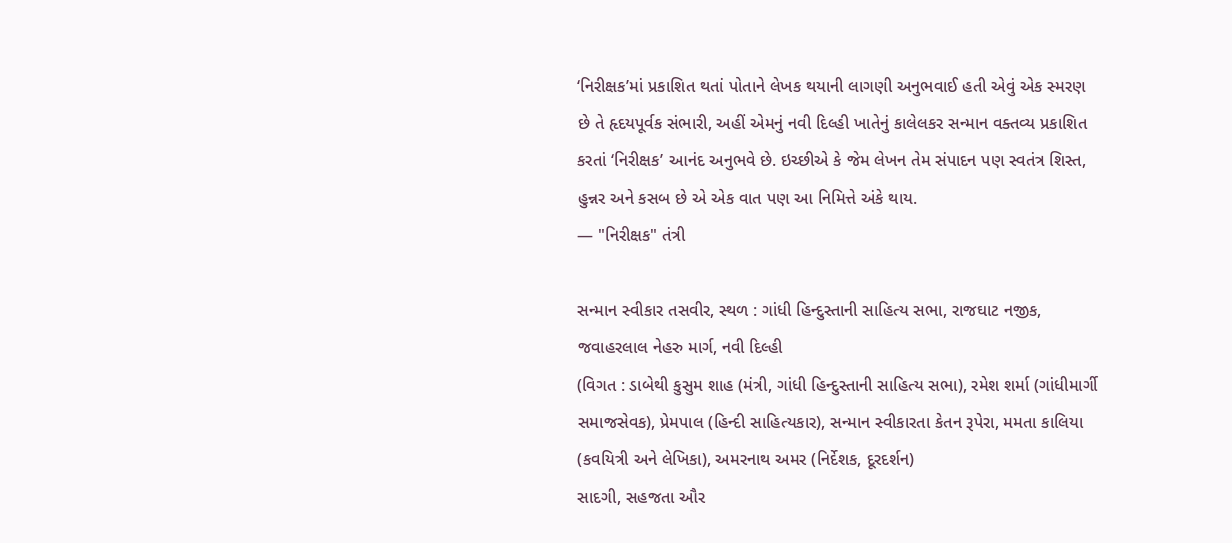‘નિરીક્ષક’માં પ્રકાશિત થતાં પોતાને લેખક થયાની લાગણી અનુભવાઈ હતી એવું એક સ્મરણ છે તે હૃદયપૂર્વક સંભારી, અહીં એમનું નવી દિલ્હી ખાતેનું કાલેલકર સન્માન વક્તવ્ય પ્રકાશિત કરતાં ‘નિરીક્ષક’ આનંદ અનુભવે છે. ઇચ્છીએ કે જેમ લેખન તેમ સંપાદન પણ સ્વતંત્ર શિસ્ત, હુન્નર અને કસબ છે એ એક વાત પણ આ નિમિત્તે અંકે થાય.
— "નિરીક્ષક" તંત્રી

સન્માન સ્વીકાર તસવીર, સ્થળ : ગાંધી હિન્દુસ્તાની સાહિત્ય સભા, રાજઘાટ નજીક, જવાહરલાલ નેહરુ માર્ગ, નવી દિલ્હી
(વિગત : ડાબેથી કુસુમ શાહ (મંત્રી, ગાંધી હિન્દુસ્તાની સાહિત્ય સભા), રમેશ શર્મા (ગાંધીમાર્ગી સમાજસેવક), પ્રેમપાલ (હિન્દી સાહિત્યકાર), સન્માન સ્વીકારતા કેતન રૂપેરા, મમતા કાલિયા (કવયિત્રી અને લેખિકા), અમરનાથ અમર (નિર્દેશક, દૂરદર્શન)
સાદગી, સહજતા ઔર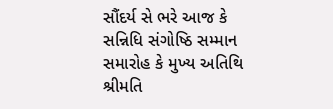સૌંદર્ય સે ભરે આજ કે સન્નિધિ સંગોષ્ઠિ સમ્માન સમારોહ કે મુખ્ય અતિથિ શ્રીમતિ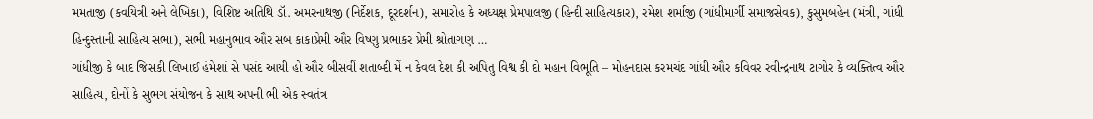મમતાજી (કવયિત્રી અને લેખિકા), વિશિષ્ટ અતિથિ ડૉ. અમરનાથજી (નિર્દેશક, દૂરદર્શન), સમારોહ કે અધ્યક્ષ પ્રેમપાલજી (હિન્દી સાહિત્યકાર), રમેશ શર્માજી (ગાંધીમાર્ગી સમાજસેવક), કુસુમબહેન (મંત્રી, ગાંધી હિન્દુસ્તાની સાહિત્ય સભા), સભી મહાનુભાવ ઔર સબ કાકાપ્રેમી ઔર વિષ્ણુ પ્રભાકર પ્રેમી શ્રોતાગણ …
ગાંધીજી કે બાદ જિસકી લિખાઈ હંમેશાં સે પસંદ આયી હો ઔર બીસવીં શતાબ્દી મેં ન કેવલ દેશ કી અપિતુ વિશ્વ કી દો મહાન વિભૂતિ – મોહનદાસ કરમચંદ ગાંધી ઔર કવિવર રવીન્દ્રનાથ ટાગોર કે વ્યક્તિત્વ ઔર સાહિત્ય, દોનોં કે સુભગ સંયોજન કે સાથ અપની ભી એક સ્વતંત્ર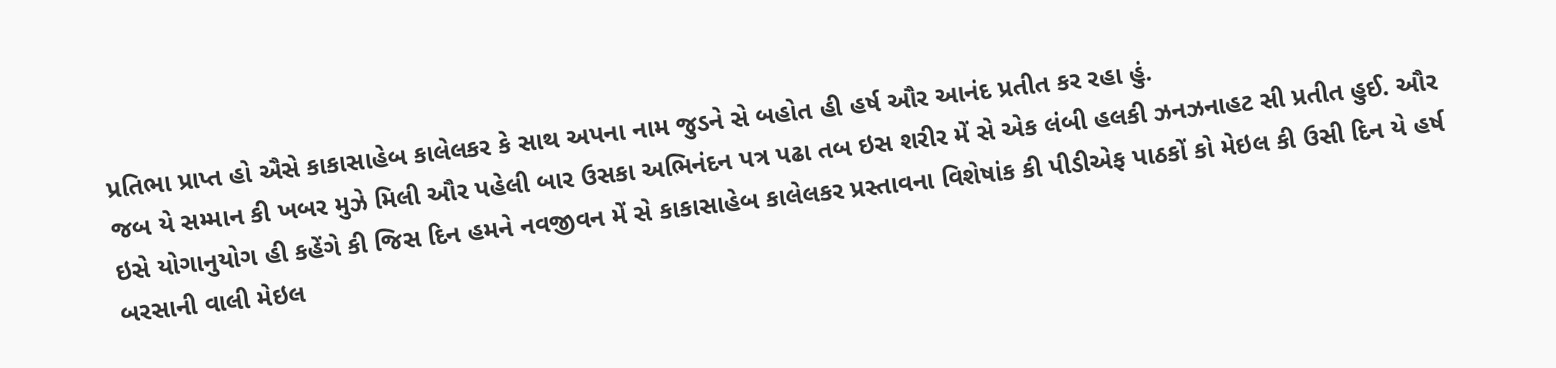પ્રતિભા પ્રાપ્ત હો ઐસે કાકાસાહેબ કાલેલકર કે સાથ અપના નામ જુડને સે બહોત હી હર્ષ ઔર આનંદ પ્રતીત કર રહા હું.
જબ યે સમ્માન કી ખબર મુઝે મિલી ઔર પહેલી બાર ઉસકા અભિનંદન પત્ર પઢા તબ ઇસ શરીર મેં સે એક લંબી હલકી ઝનઝનાહટ સી પ્રતીત હુઈ. ઔર ઇસે યોગાનુયોગ હી કહેંગે કી જિસ દિન હમને નવજીવન મેં સે કાકાસાહેબ કાલેલકર પ્રસ્તાવના વિશેષાંક કી પીડીએફ પાઠકોં કો મેઇલ કી ઉસી દિન યે હર્ષ બરસાની વાલી મેઇલ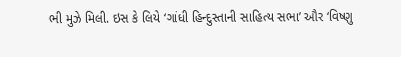ભી મુઝે મિલી. ઇસ કે લિયે ‘ગાંધી હિન્દુસ્તાની સાહિત્ય સભા’ ઔર ‘વિષ્ણુ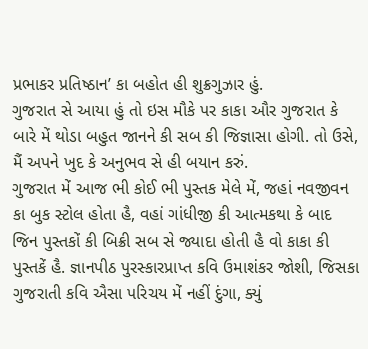પ્રભાકર પ્રતિષ્ઠાન’ કા બહોત હી શુક્રગુઝાર હું.
ગુજરાત સે આયા હું તો ઇસ મૌકે પર કાકા ઔર ગુજરાત કે બારે મેં થોડા બહુત જાનને કી સબ કી જિજ્ઞાસા હોગી. તો ઉસે, મૈં અપને ખુદ કે અનુભવ સે હી બયાન કરું.
ગુજરાત મેં આજ ભી કોઈ ભી પુસ્તક મેલે મેં, જહાં નવજીવન કા બુક સ્ટોલ હોતા હૈ, વહાં ગાંધીજી કી આત્મકથા કે બાદ જિન પુસ્તકોં કી બિક્રી સબ સે જ્યાદા હોતી હૈ વો કાકા કી પુસ્તકેં હૈ. જ્ઞાનપીઠ પુરસ્કારપ્રાપ્ત કવિ ઉમાશંકર જોશી, જિસકા ગુજરાતી કવિ ઐસા પરિચય મેં નહીં દુંગા, ક્યું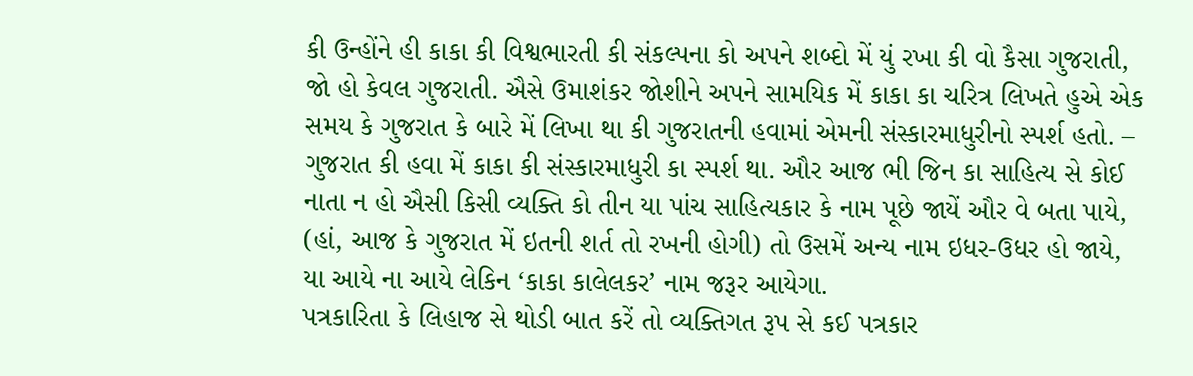કી ઉન્હોંને હી કાકા કી વિશ્વભારતી કી સંકલ્પના કો અપને શબ્દો મેં યું રખા કી વો કૈસા ગુજરાતી, જો હો કેવલ ગુજરાતી. ઐસે ઉમાશંકર જોશીને અપને સામયિક મેં કાકા કા ચરિત્ર લિખતે હુએ એક સમય કે ગુજરાત કે બારે મેં લિખા થા કી ગુજરાતની હવામાં એમની સંસ્કારમાધુરીનો સ્પર્શ હતો. – ગુજરાત કી હવા મેં કાકા કી સંસ્કારમાધુરી કા સ્પર્શ થા. ઔર આજ ભી જિન કા સાહિત્ય સે કોઈ નાતા ન હો ઐસી કિસી વ્યક્તિ કો તીન યા પાંચ સાહિત્યકાર કે નામ પૂછે જાયેં ઔર વે બતા પાયે, (હાં, આજ કે ગુજરાત મેં ઇતની શર્ત તો રખની હોગી) તો ઉસમેં અન્ય નામ ઇધર-ઉધર હો જાયે, યા આયે ના આયે લેકિન ‘કાકા કાલેલકર’ નામ જરૂર આયેગા.
પત્રકારિતા કે લિહાજ સે થોડી બાત કરેં તો વ્યક્તિગત રૂપ સે કઈ પત્રકાર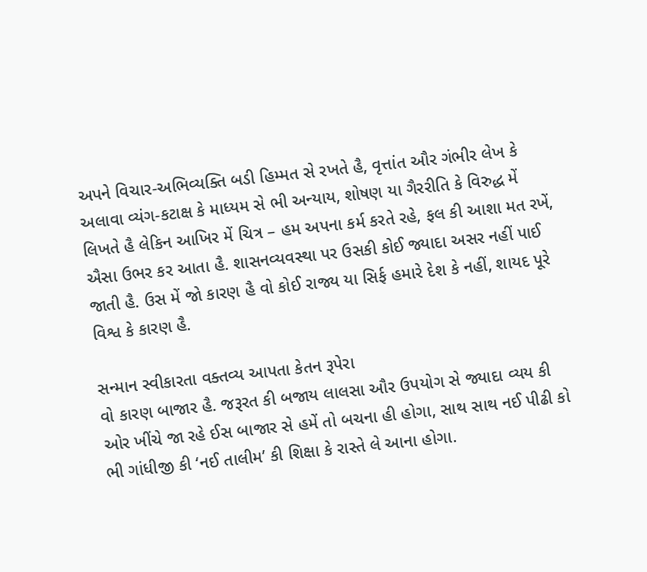અપને વિચાર-અભિવ્યક્તિ બડી હિમ્મત સે રખતે હૈ, વૃત્તાંત ઔર ગંભીર લેખ કે અલાવા વ્યંગ-કટાક્ષ કે માધ્યમ સે ભી અન્યાય, શોષણ યા ગૈરરીતિ કે વિરુદ્ધ મેં લિખતે હૈ લેકિન આખિર મેં ચિત્ર – હમ અપના કર્મ કરતે રહે, ફલ કી આશા મત રખેં, ઐસા ઉભર કર આતા હૈ. શાસનવ્યવસ્થા પર ઉસકી કોઈ જ્યાદા અસર નહીં પાઈ જાતી હૈ. ઉસ મેં જો કારણ હૈ વો કોઈ રાજ્ય યા સિર્ફ હમારે દેશ કે નહીં, શાયદ પૂરે વિશ્વ કે કારણ હૈ.

સન્માન સ્વીકારતા વક્તવ્ય આપતા કેતન રૂપેરા
વો કારણ બાજાર હૈ. જરૂરત કી બજાય લાલસા ઔર ઉપયોગ સે જ્યાદા વ્યય કી ઓર ખીંચે જા રહે ઈસ બાજાર સે હમેં તો બચના હી હોગા, સાથ સાથ નઈ પીઢી કો ભી ગાંધીજી કી ‘નઈ તાલીમ’ કી શિક્ષા કે રાસ્તે લે આના હોગા.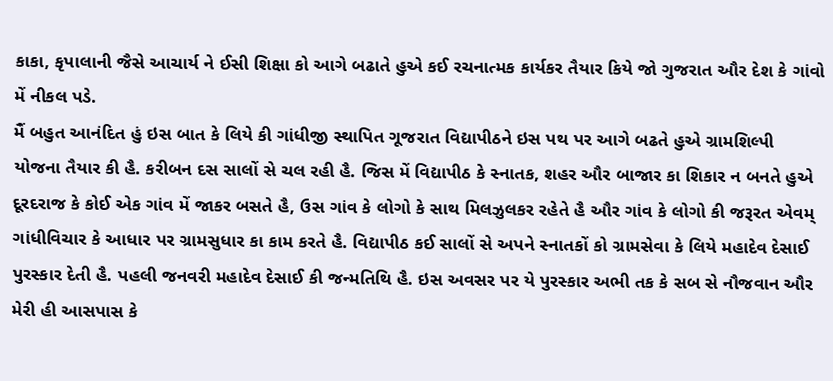કાકા, કૃપાલાની જૈસે આચાર્ય ને ઈસી શિક્ષા કો આગે બઢાતે હુએ કઈ રચનાત્મક કાર્યકર તૈયાર કિયે જો ગુજરાત ઔર દેશ કે ગાંવો મેં નીકલ પડે.
મૈં બહુત આનંદિત હું ઇસ બાત કે લિયે કી ગાંધીજી સ્થાપિત ગૂજરાત વિદ્યાપીઠને ઇસ પથ પર આગે બઢતે હુએ ગ્રામશિલ્પી યોજના તૈયાર કી હૈ. કરીબન દસ સાલોં સે ચલ રહી હૈ. જિસ મેં વિદ્યાપીઠ કે સ્નાતક, શહર ઔર બાજાર કા શિકાર ન બનતે હુએ દૂરદરાજ કે કોઈ એક ગાંવ મેં જાકર બસતે હૈ, ઉસ ગાંવ કે લોગો કે સાથ મિલઝુલકર રહેતે હૈ ઔર ગાંવ કે લોગો કી જરૂરત એવમ્ ગાંધીવિચાર કે આધાર પર ગ્રામસુધાર કા કામ કરતે હૈ. વિદ્યાપીઠ કઈ સાલોં સે અપને સ્નાતકોં કો ગ્રામસેવા કે લિયે મહાદેવ દેસાઈ પુરસ્કાર દેતી હૈ. પહલી જનવરી મહાદેવ દેસાઈ કી જન્મતિથિ હૈ. ઇસ અવસર પર યે પુરસ્કાર અભી તક કે સબ સે નૌજવાન ઔર મેરી હી આસપાસ કે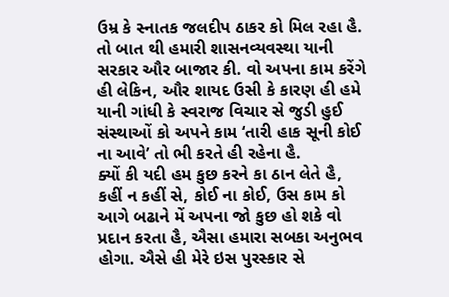ઉમ્ર કે સ્નાતક જલદીપ ઠાકર કો મિલ રહા હૈ.
તો બાત થી હમારી શાસનવ્યવસ્થા યાની સરકાર ઔર બાજાર કી. વો અપના કામ કરેંગે હી લેકિન, ઔર શાયદ ઉસી કે કારણ હી હમે યાની ગાંધી કે સ્વરાજ વિચાર સે જુડી હુઈ સંસ્થાઓં કો અપને કામ ‘તારી હાક સૂની કોઈ ના આવે’ તો ભી કરતે હી રહેના હૈ.
ક્યોં કી યદી હમ કુછ કરને કા ઠાન લેતે હૈ, કહીં ન કહીં સે, કોઈ ના કોઈ, ઉસ કામ કો આગે બઢાને મેં અપના જો કુછ હો શકે વો પ્રદાન કરતા હૈ, ઐસા હમારા સબકા અનુભવ હોગા. ઐસે હી મેરે ઇસ પુરસ્કાર સે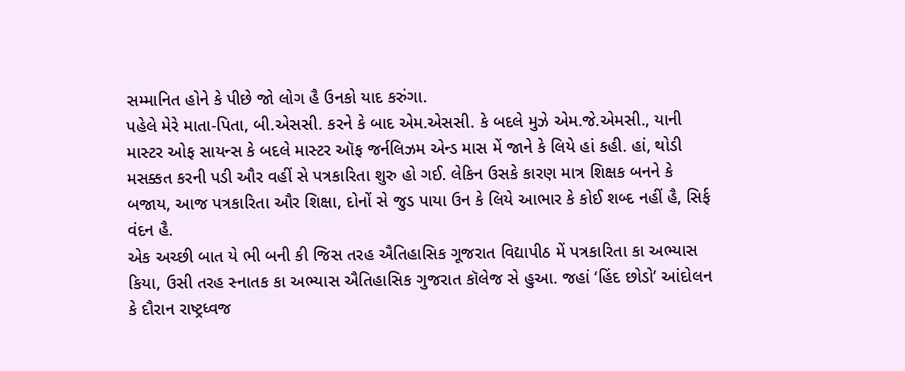સમ્માનિત હોને કે પીછે જો લોગ હૈ ઉનકો યાદ કરુંગા.
પહેલે મેરે માતા-પિતા, બી.એસસી. કરને કે બાદ એમ.એસસી. કે બદલે મુઝે એમ.જે.એમસી., યાની માસ્ટર ઓફ સાયન્સ કે બદલે માસ્ટર ઑફ જર્નલિઝમ એન્ડ માસ મેં જાને કે લિયે હાં કહી. હાં, થોડી મસક્કત કરની પડી ઔર વહીં સે પત્રકારિતા શુરુ હો ગઈ. લેકિન ઉસકે કારણ માત્ર શિક્ષક બનને કે બજાય, આજ પત્રકારિતા ઔર શિક્ષા, દોનોં સે જુડ પાયા ઉન કે લિયે આભાર કે કોઈ શબ્દ નહીં હૈ, સિર્ફ વંદન હૈ.
એક અચ્છી બાત યે ભી બની કી જિસ તરહ ઐતિહાસિક ગૂજરાત વિદ્યાપીઠ મેં પત્રકારિતા કા અભ્યાસ કિયા, ઉસી તરહ સ્નાતક કા અભ્યાસ ઐતિહાસિક ગુજરાત કૉલેજ સે હુઆ. જહાં ‘હિંદ છોડો’ આંદોલન કે દૌરાન રાષ્ટ્રધ્વજ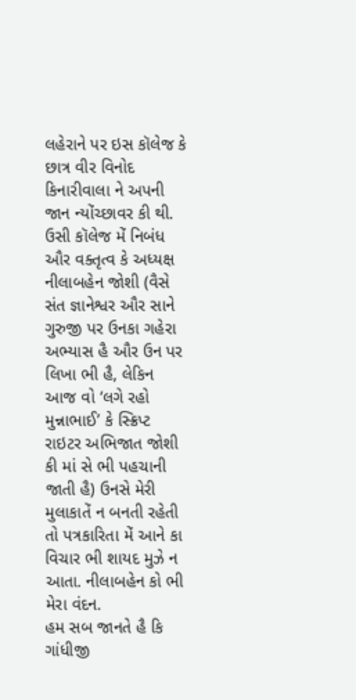લહેરાને પર ઇસ કૉલેજ કે છાત્ર વીર વિનોદ કિનારીવાલા ને અપની જાન ન્યોંચ્છાવર કી થી. ઉસી કૉલેજ મેં નિબંધ ઔર વક્તૃત્વ કે અધ્યક્ષ નીલાબહેન જોશી (વૈસે સંત જ્ઞાનેશ્વર ઔર સાને ગુરુજી પર ઉનકા ગહેરા અભ્યાસ હૈ ઔર ઉન પર લિખા ભી હૈ, લેકિન આજ વો ‘લગે રહો મુન્નાભાઈ’ કે સ્ક્રિપ્ટ રાઇટર અભિજાત જોશી કી માં સે ભી પહચાની જાતી હૈ) ઉનસે મેરી મુલાકાતેં ન બનતી રહેતી તો પત્રકારિતા મેં આને કા વિચાર ભી શાયદ મુઝે ન આતા. નીલાબહેન કો ભી મેરા વંદન.
હમ સબ જાનતે હૈ કિ ગાંધીજી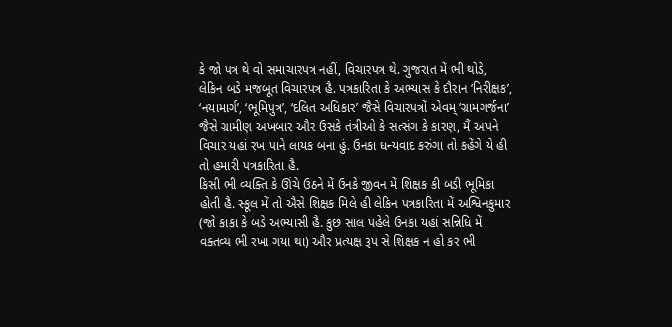કે જો પત્ર થે વો સમાચારપત્ર નહીં, વિચારપત્ર થે. ગુજરાત મેં ભી થોડે, લેકિન બડે મજબૂત વિચારપત્ર હૈ. પત્રકારિતા કે અભ્યાસ કે દૌરાન ‘નિરીક્ષક’, ‘નયામાર્ગ’, ‘ભૂમિપુત્ર’, ‘દલિત અધિકાર’ જૈસે વિચારપત્રોં એવમ્ ‘ગ્રામગર્જના’ જૈસે ગ્રામીણ અખબાર ઔર ઉસકે તંત્રીઓ કે સત્સંગ કે કારણ, મૈં અપને વિચાર યહાં રખ પાને લાયક બના હું. ઉનકા ધન્યવાદ કરુંગા તો કહેંગે યે હી તો હમારી પત્રકારિતા હૈ.
કિસી ભી વ્યક્તિ કે ઊંચે ઉઠને મેં ઉનકે જીવન મેં શિક્ષક કી બડી ભૂમિકા હોતી હૈ. સ્કૂલ મેં તો ઐસે શિક્ષક મિલે હી લેકિન પત્રકારિતા મેં અશ્વિનકુમાર (જો કાકા કે બડે અભ્યાસી હૈ. કુછ સાલ પહેલે ઉનકા યહાં સન્નિધિ મેં વક્તવ્ય ભી રખા ગયા થા) ઔર પ્રત્યક્ષ રૂપ સે શિક્ષક ન હો કર ભી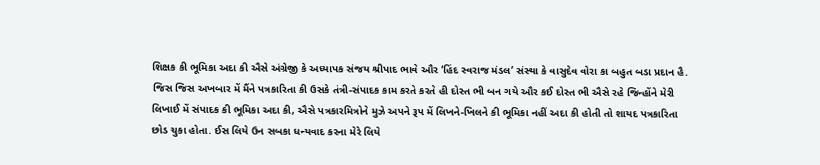શિક્ષક કી ભૂમિકા અદા કી ઐસે અંગ્રેજી કે અધ્યાપક સંજય શ્રીપાદ ભાવે ઔર ‘હિંદ સ્વરાજ મંડલ’ સંસ્થા કે વાસુદેવ વોરા કા બહુત બડા પ્રદાન હૈ.
જિસ જિસ અખબાર મેં મૈંને પત્રકારિતા કી ઉસકે તંત્રી-સંપાદક કામ કરતે કરતે હી દોસ્ત ભી બન ગયે ઔર કઈ દોસ્ત ભી ઐસે રહે જિન્હોંને મેરી લિખાઈ મેં સંપાદક કી ભૂમિકા અદા કી, ઐસે પત્રકારમિત્રોને મુઝે અપને રૂપ મેં લિખને-ખિલને કી ભૂમિકા નહીં અદા કી હોતી તો શાયદ પત્રકારિતા છોડ ચુકા હોતા. ઈસ લિયે ઉન સબકા ધન્યવાદ કરના મેરે લિયે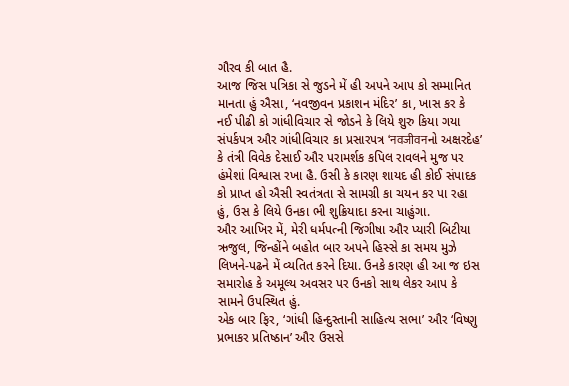ગૌરવ કી બાત હૈ.
આજ જિસ પત્રિકા સે જુડને મેં હી અપને આપ કો સમ્માનિત માનતા હું ઐસા, ‘નવજીવન પ્રકાશન મંદિર’ કા, ખાસ કર કે નઈ પીઢી કો ગાંધીવિચાર સે જોડને કે લિયે શુરુ કિયા ગયા સંપર્કપત્ર ઔર ગાંધીવિચાર કા પ્રસારપત્ર ‘नवजीवनનો અક્ષરદેહ’ કે તંત્રી વિવેક દેસાઈ ઔર પરામર્શક કપિલ રાવલને મુજ પર હંમેશાં વિશ્વાસ રખા હૈ. ઉસી કે કારણ શાયદ હી કોઈ સંપાદક કો પ્રાપ્ત હો ઐસી સ્વતંત્રતા સે સામગ્રી કા ચયન કર પા રહા હું, ઉસ કે લિયે ઉનકા ભી શુક્રિયાદા કરના ચાહુંગા.
ઔર આખિર મેં, મેરી ધર્મપત્ની જિગીષા ઔર પ્યારી બિટીયા ઋજુલ, જિન્હોંને બહોત બાર અપને હિસ્સે કા સમય મુઝે લિખને-પઢને મેં વ્યતિત કરને દિયા. ઉનકે કારણ હી આ જ ઇસ સમારોહ કે અમૂલ્ય અવસર પર ઉનકો સાથ લેકર આપ કે સામને ઉપસ્થિત હું.
એક બાર ફિર, ‘ગાંધી હિન્દુસ્તાની સાહિત્ય સભા’ ઔર ‘વિષ્ણુ પ્રભાકર પ્રતિષ્ઠાન’ ઔર ઉસસે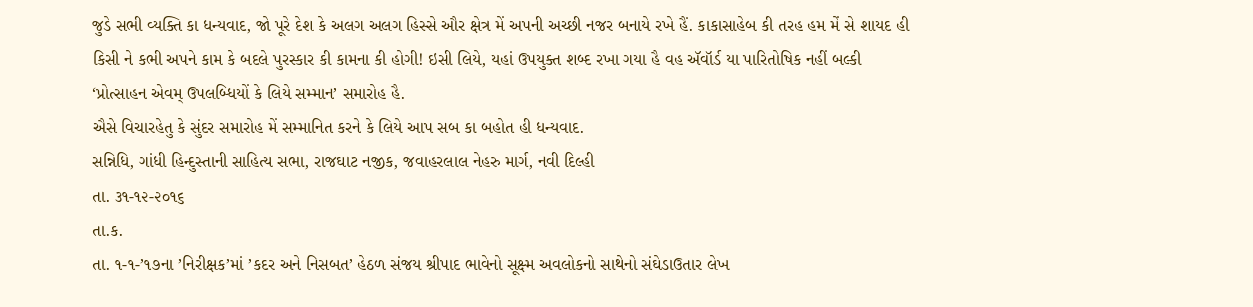જુડે સભી વ્યક્તિ કા ધન્યવાદ, જો પૂરે દેશ કે અલગ અલગ હિસ્સે ઔર ક્ષેત્ર મેં અપની અચ્છી નજર બનાયે રખે હૈં. કાકાસાહેબ કી તરહ હમ મેં સે શાયદ હી કિસી ને કભી અપને કામ કે બદલે પુરસ્કાર કી કામના કી હોગી! ઇસી લિયે, યહાં ઉપયુક્ત શબ્દ રખા ગયા હૈ વહ ઍવૉર્ડ યા પારિતોષિક નહીં બલ્કી ‘પ્રોત્સાહન એવમ્ ઉપલબ્ધિયોં કે લિયે સમ્માન’ સમારોહ હૈ.
ઐસે વિચારહેતુ કે સુંદર સમારોહ મેં સમ્માનિત કરને કે લિયે આપ સબ કા બહોત હી ધન્યવાદ.
સન્નિધિ, ગાંધી હિન્દુસ્તાની સાહિત્ય સભા, રાજઘાટ નજીક, જવાહરલાલ નેહરુ માર્ગ, નવી દિલ્હી
તા. ૩૧-૧૨-૨૦૧૬
તા.ક.
તા. ૧-૧-’૧૭ના ’નિરીક્ષક’માં ’કદર અને નિસબત’ હેઠળ સંજય શ્રીપાદ ભાવેનો સૂક્ષ્મ અવલોકનો સાથેનો સંઘેડાઉતાર લેખ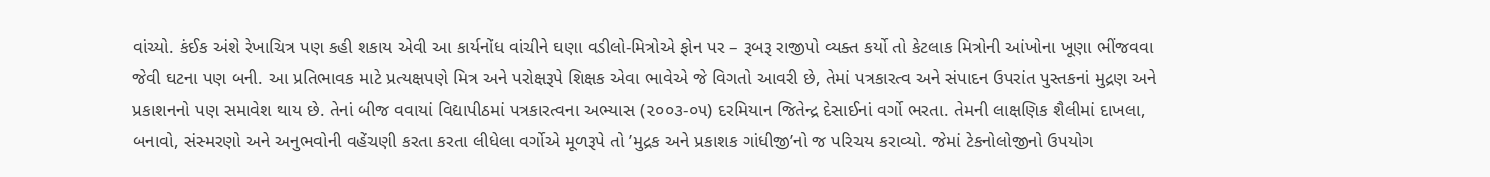વાંચ્યો. કંઈક અંશે રેખાચિત્ર પણ કહી શકાય એવી આ કાર્યનોંધ વાંચીને ઘણા વડીલો-મિત્રોએ ફોન પર – રૂબરૂ રાજીપો વ્યક્ત કર્યો તો કેટલાક મિત્રોની આંખોના ખૂણા ભીંજવવા જેવી ઘટના પણ બની. આ પ્રતિભાવક માટે પ્રત્યક્ષપણે મિત્ર અને પરોક્ષરૂપે શિક્ષક એવા ભાવેએ જે વિગતો આવરી છે, તેમાં પત્રકારત્વ અને સંપાદન ઉપરાંત પુસ્તકનાં મુદ્રણ અને પ્રકાશનનો પણ સમાવેશ થાય છે. તેનાં બીજ વવાયાં વિદ્યાપીઠમાં પત્રકારત્વના અભ્યાસ (૨૦૦૩-૦૫) દરમિયાન જિતેન્દ્ર દેસાઈનાં વર્ગો ભરતા. તેમની લાક્ષણિક શૈલીમાં દાખલા, બનાવો, સંસ્મરણો અને અનુભવોની વહેંચણી કરતા કરતા લીધેલા વર્ગોએ મૂળરૂપે તો ’મુદ્રક અને પ્રકાશક ગાંધીજી’નો જ પરિચય કરાવ્યો. જેમાં ટેકનોલોજીનો ઉપયોગ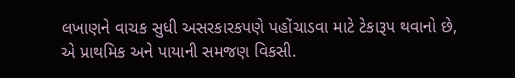લખાણને વાચક સુધી અસરકારકપણે પહોંચાડવા માટે ટેકારૂપ થવાનો છે, એ પ્રાથમિક અને પાયાની સમજણ વિકસી.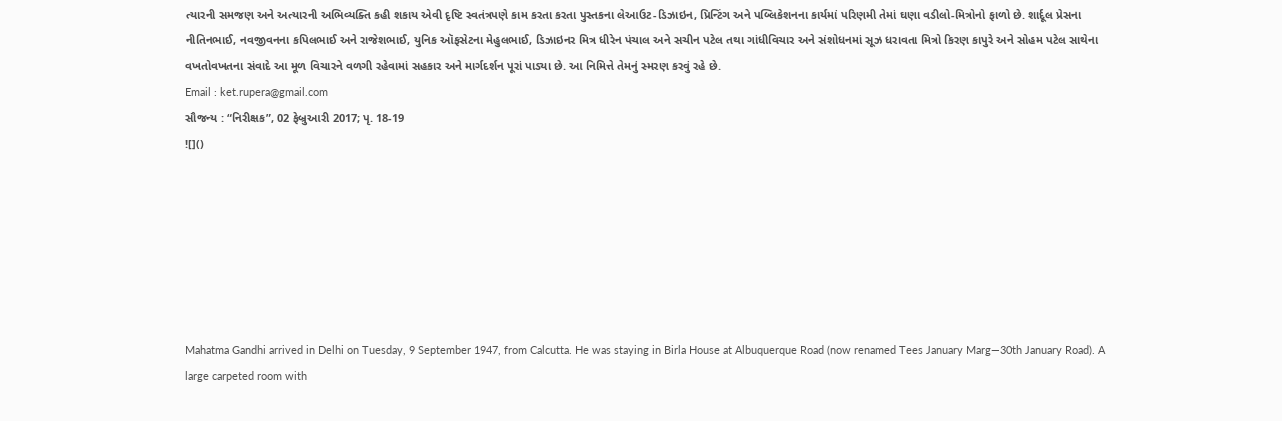ત્યારની સમજણ અને અત્યારની અભિવ્યક્તિ કહી શકાય એવી દૃષ્ટિ સ્વતંત્રપણે કામ કરતા કરતા પુસ્તકના લેઆઉટ-ડિઝાઇન, પ્રિન્ટિંગ અને પબ્લિકેશનના કાર્યમાં પરિણમી તેમાં ઘણા વડીલો-મિત્રોનો ફાળો છે. શાર્દૂલ પ્રેસના નીતિનભાઈ, નવજીવનના કપિલભાઈ અને રાજેશભાઈ, યુનિક ઑફસેટના મેહુલભાઈ, ડિઝાઇનર મિત્ર ધીરેન પંચાલ અને સચીન પટેલ તથા ગાંધીવિચાર અને સંશોધનમાં સૂઝ ધરાવતા મિત્રો કિરણ કાપુરે અને સોહમ પટેલ સાથેના વખતોવખતના સંવાદે આ મૂળ વિચારને વળગી રહેવામાં સહકાર અને માર્ગદર્શન પૂરાં પાડ્યા છે. આ નિમિત્તે તેમનું સ્મરણ કરવું રહે છે.
Email : ket.rupera@gmail.com
સૌજન્ય : “નિરીક્ષક”, 02 ફેબ્રુઆરી 2017; પૃ. 18-19
![]()







Mahatma Gandhi arrived in Delhi on Tuesday, 9 September 1947, from Calcutta. He was staying in Birla House at Albuquerque Road (now renamed Tees January Marg—30th January Road). A large carpeted room with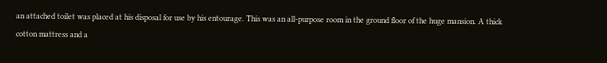an attached toilet was placed at his disposal for use by his entourage. This was an all-purpose room in the ground floor of the huge mansion. A thick cotton mattress and a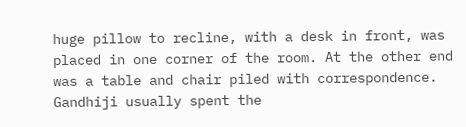huge pillow to recline, with a desk in front, was placed in one corner of the room. At the other end was a table and chair piled with correspondence. Gandhiji usually spent the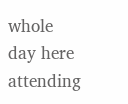whole day here attending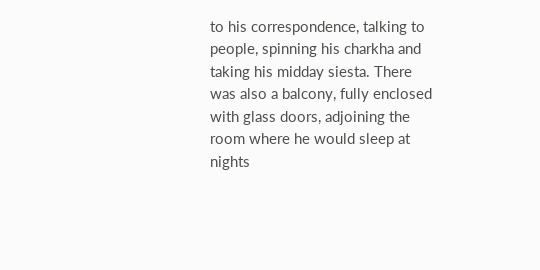to his correspondence, talking to people, spinning his charkha and taking his midday siesta. There was also a balcony, fully enclosed with glass doors, adjoining the room where he would sleep at nights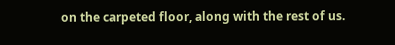on the carpeted floor, along with the rest of us.